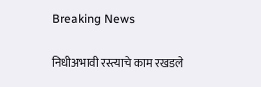Breaking News

निधीअभावी रस्त्याचे काम रखडले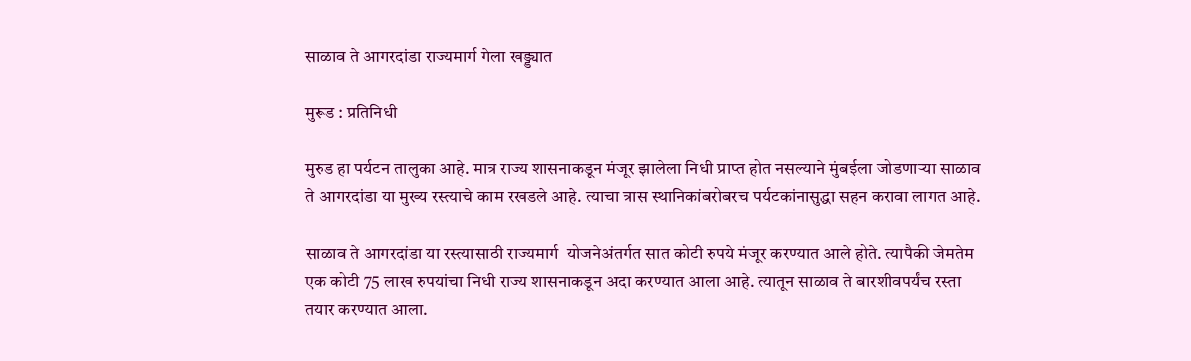साळाव ते आगरदांडा राज्यमार्ग गेला खड्ड्यात

मुरूड : प्रतिनिधी

मुरुड हा पर्यटन तालुका आहे. मात्र राज्य शासनाकडून मंजूर झालेला निधी प्राप्त होत नसल्याने मुंबईला जोडणार्‍या साळाव ते आगरदांडा या मुख्य रस्त्याचे काम रखडले आहे. त्याचा त्रास स्थानिकांबरोबरच पर्यटकांनासुद्धा सहन करावा लागत आहे.

साळाव ते आगरदांडा या रस्त्यासाठी राज्यमार्ग  योजनेअंतर्गत सात कोटी रुपये मंजूर करण्यात आले होते. त्यापैकी जेमतेम एक कोटी 75 लाख रुपयांचा निधी राज्य शासनाकडून अदा करण्यात आला आहे. त्यातून साळाव ते बारशीवपर्यंच रस्ता तयार करण्यात आला.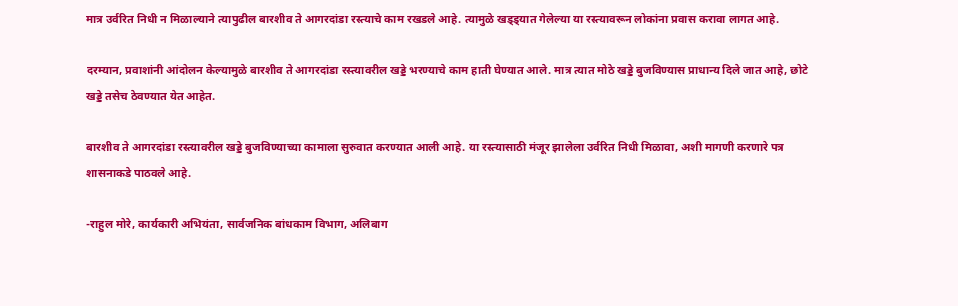मात्र उर्वरित निधी न मिळाल्याने त्यापुढील बारशीव ते आगरदांडा रस्त्याचे काम रखडले आहे. त्यामुळे खड्ड्यात गेलेल्या या रस्त्यावरून लोकांना प्रवास करावा लागत आहे.

दरम्यान, प्रवाशांनी आंदोलन केल्यामुळे बारशीव ते आगरदांडा रस्त्यावरील खड्डे भरण्याचे काम हाती घेण्यात आले. मात्र त्यात मोठे खड्डे बुजविण्यास प्राधान्य दिले जात आहे, छोटे खड्डे तसेच ठेवण्यात येत आहेत.

बारशीव ते आगरदांडा रस्त्यावरील खड्डे बुजविण्याच्या कामाला सुरुवात करण्यात आली आहे. या रस्त्यासाठी मंजूर झालेला उर्वरित निधी मिळावा, अशी मागणी करणारे पत्र शासनाकडे पाठवले आहे.

-राहुल मोरे, कार्यकारी अभियंता, सार्वजनिक बांधकाम विभाग, अलिबाग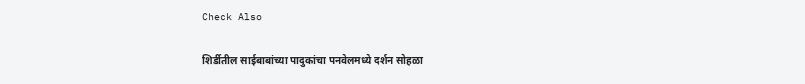Check Also

शिर्डीतील साईबाबांच्या पादुकांचा पनवेलमध्ये दर्शन सोहळा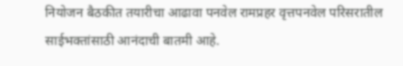नियोजन बैठकीत तयारीचा आढावा पनवेल रामप्रहर वृत्तपनवेल परिसरातील साईभक्तांसाठी आनंदाची बातमी आहे.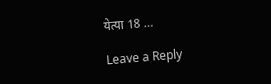येत्या 18 …

Leave a Reply